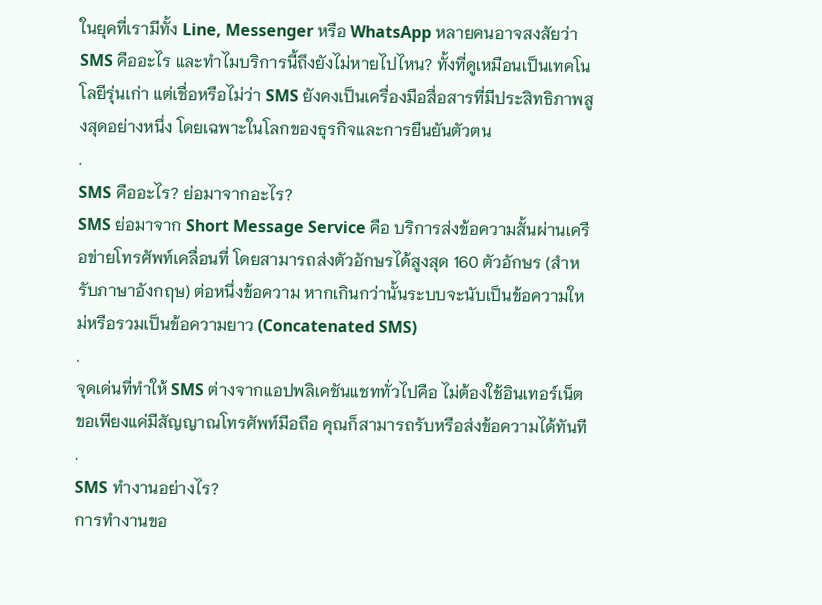ในยุคที่เรามีทั้ง Line, Messenger หรือ WhatsApp หลายคนอาจสงสัยว่า SMS คืออะไร และทำไมบริการนี้ถึงยังไม่หายไปไหน? ทั้งที่ดูเหมือนเป็นเทคโนโลยีรุ่นเก่า แต่เชื่อหรือไม่ว่า SMS ยังคงเป็นเครื่องมือสื่อสารที่มีประสิทธิภาพสูงสุดอย่างหนึ่ง โดยเฉพาะในโลกของธุรกิจและการยืนยันตัวตน
.
SMS คืออะไร? ย่อมาจากอะไร?
SMS ย่อมาจาก Short Message Service คือ บริการส่งข้อความสั้นผ่านเครือข่ายโทรศัพท์เคลื่อนที่ โดยสามารถส่งตัวอักษรได้สูงสุด 160 ตัวอักษร (สำหรับภาษาอังกฤษ) ต่อหนึ่งข้อความ หากเกินกว่านั้นระบบจะนับเป็นข้อความใหม่หรือรวมเป็นข้อความยาว (Concatenated SMS)
.
จุดเด่นที่ทำให้ SMS ต่างจากแอปพลิเคชันแชททั่วไปคือ ไม่ต้องใช้อินเทอร์เน็ต ขอเพียงแค่มีสัญญาณโทรศัพท์มือถือ คุณก็สามารถรับหรือส่งข้อความได้ทันที
.
SMS ทำงานอย่างไร?
การทำงานขอ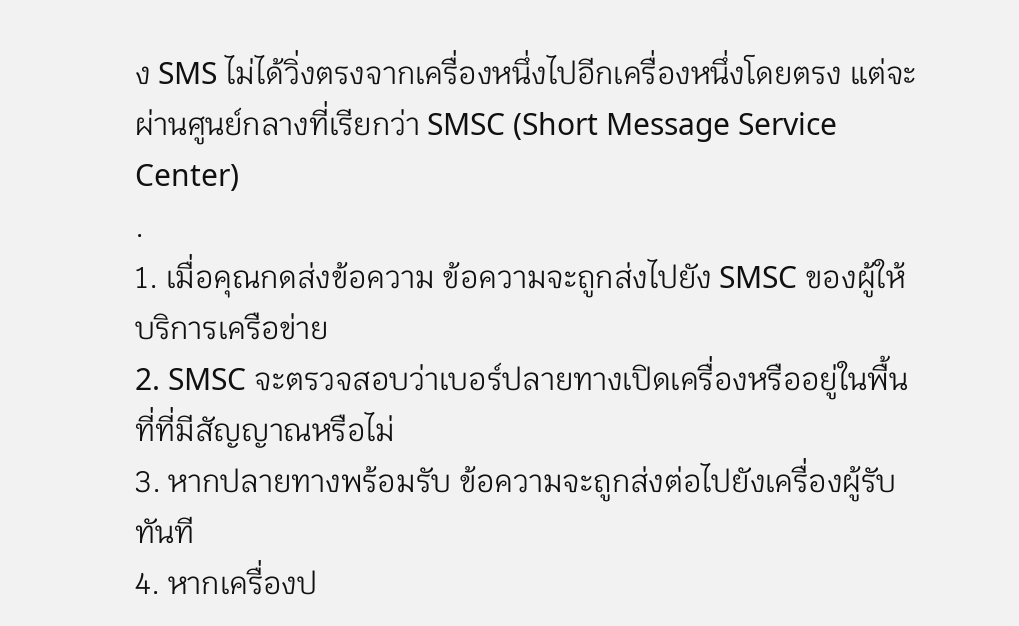ง SMS ไม่ได้วิ่งตรงจากเครื่องหนึ่งไปอีกเครื่องหนึ่งโดยตรง แต่จะผ่านศูนย์กลางที่เรียกว่า SMSC (Short Message Service Center)
.
1. เมื่อคุณกดส่งข้อความ ข้อความจะถูกส่งไปยัง SMSC ของผู้ให้บริการเครือข่าย
2. SMSC จะตรวจสอบว่าเบอร์ปลายทางเปิดเครื่องหรืออยู่ในพื้นที่ที่มีสัญญาณหรือไม่
3. หากปลายทางพร้อมรับ ข้อความจะถูกส่งต่อไปยังเครื่องผู้รับทันที
4. หากเครื่องป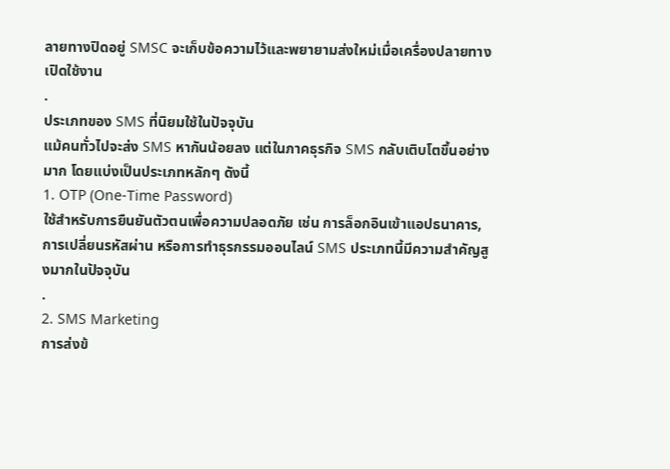ลายทางปิดอยู่ SMSC จะเก็บข้อความไว้และพยายามส่งใหม่เมื่อเครื่องปลายทางเปิดใช้งาน
.
ประเภทของ SMS ที่นิยมใช้ในปัจจุบัน
แม้คนทั่วไปจะส่ง SMS หากันน้อยลง แต่ในภาคธุรกิจ SMS กลับเติบโตขึ้นอย่างมาก โดยแบ่งเป็นประเภทหลักๆ ดังนี้
1. OTP (One-Time Password)
ใช้สำหรับการยืนยันตัวตนเพื่อความปลอดภัย เช่น การล็อกอินเข้าแอปธนาคาร, การเปลี่ยนรหัสผ่าน หรือการทำธุรกรรมออนไลน์ SMS ประเภทนี้มีความสำคัญสูงมากในปัจจุบัน
.
2. SMS Marketing
การส่งข้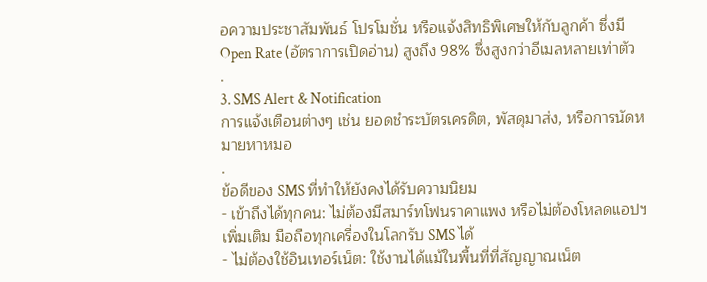อความประชาสัมพันธ์ โปรโมชั่น หรือแจ้งสิทธิพิเศษให้กับลูกค้า ซึ่งมี Open Rate (อัตราการเปิดอ่าน) สูงถึง 98% ซึ่งสูงกว่าอีเมลหลายเท่าตัว
.
3. SMS Alert & Notification
การแจ้งเตือนต่างๆ เช่น ยอดชำระบัตรเครดิต, พัสดุมาส่ง, หรือการนัดหมายหาหมอ
.
ข้อดีของ SMS ที่ทำให้ยังคงได้รับความนิยม
- เข้าถึงได้ทุกคน: ไม่ต้องมีสมาร์ทโฟนราคาแพง หรือไม่ต้องโหลดแอปฯ เพิ่มเติม มือถือทุกเครื่องในโลกรับ SMS ได้
- ไม่ต้องใช้อินเทอร์เน็ต: ใช้งานได้แม้ในพื้นที่ที่สัญญาณเน็ต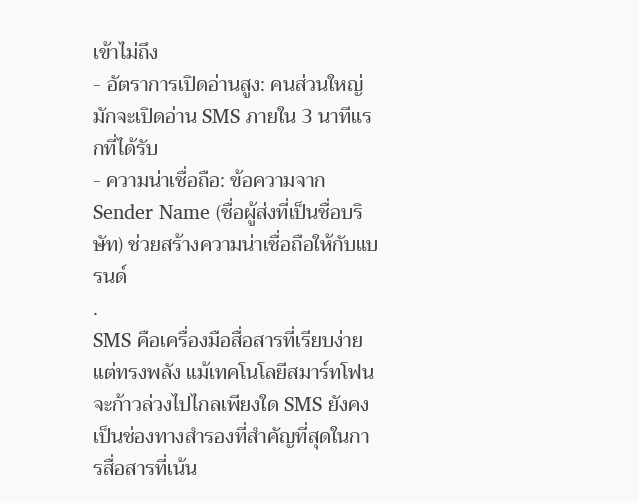เข้าไม่ถึง
- อัตราการเปิดอ่านสูง: คนส่วนใหญ่มักจะเปิดอ่าน SMS ภายใน 3 นาทีแรกที่ได้รับ
- ความน่าเชื่อถือ: ข้อความจาก Sender Name (ชื่อผู้ส่งที่เป็นชื่อบริษัท) ช่วยสร้างความน่าเชื่อถือให้กับแบรนด์
.
SMS คือเครื่องมือสื่อสารที่เรียบง่ายแต่ทรงพลัง แม้เทคโนโลยีสมาร์ทโฟนจะก้าวล่วงไปไกลเพียงใด SMS ยังคงเป็นช่องทางสำรองที่สำคัญที่สุดในการสื่อสารที่เน้น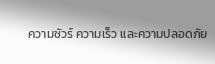ความชัวร์ ความเร็ว และความปลอดภัย